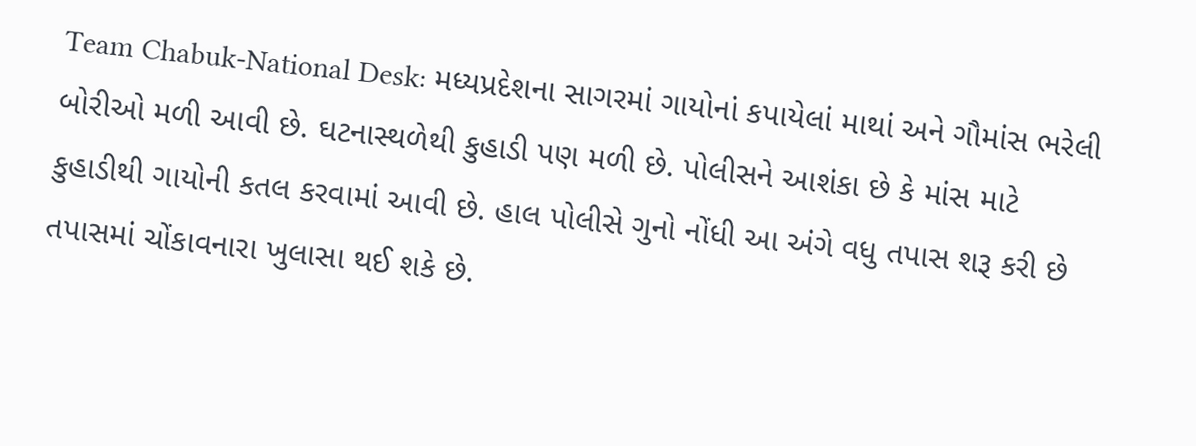Team Chabuk-National Desk: મધ્યપ્રદેશના સાગરમાં ગાયોનાં કપાયેલાં માથાં અને ગૌમાંસ ભરેલી બોરીઓ મળી આવી છે. ઘટનાસ્થળેથી કુહાડી પણ મળી છે. પોલીસને આશંકા છે કે માંસ માટે કુહાડીથી ગાયોની કતલ કરવામાં આવી છે. હાલ પોલીસે ગુનો નોંધી આ અંગે વધુ તપાસ શરૂ કરી છે તપાસમાં ચોંકાવનારા ખુલાસા થઈ શકે છે.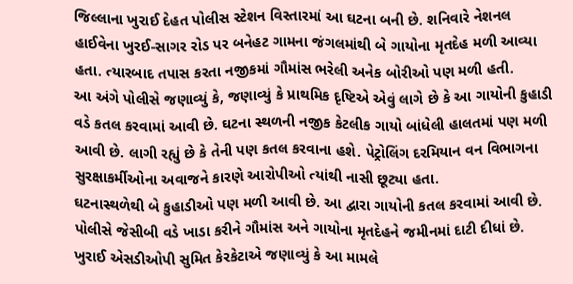જિલ્લાના ખુરાઈ દેહત પોલીસ સ્ટેશન વિસ્તારમાં આ ઘટના બની છે. શનિવારે નેશનલ હાઈવેના ખુરઈ-સાગર રોડ પર બનેહટ ગામના જંગલમાંથી બે ગાયોના મૃતદેહ મળી આવ્યા હતા. ત્યારબાદ તપાસ કરતા નજીકમાં ગૌમાંસ ભરેલી અનેક બોરીઓ પણ મળી હતી.
આ અંગે પોલીસે જણાવ્યું કે, જણાવ્યું કે પ્રાથમિક દૃષ્ટિએ એવું લાગે છે કે આ ગાયોની કુહાડી વડે કતલ કરવામાં આવી છે. ઘટના સ્થળની નજીક કેટલીક ગાયો બાંધેલી હાલતમાં પણ મળી આવી છે. લાગી રહ્યું છે કે તેની પણ કતલ કરવાના હશે. પેટ્રોલિંગ દરમિયાન વન વિભાગના સુરક્ષાકર્મીઓના અવાજને કારણે આરોપીઓ ત્યાંથી નાસી છૂટ્યા હતા.
ઘટનાસ્થળેથી બે કુહાડીઓ પણ મળી આવી છે. આ દ્વારા ગાયોની કતલ કરવામાં આવી છે. પોલીસે જેસીબી વડે ખાડા કરીને ગૌમાંસ અને ગાયોના મૃતદેહને જમીનમાં દાટી દીધાં છે.
ખુરાઈ એસડીઓપી સુમિત કેરકેટાએ જણાવ્યું કે આ મામલે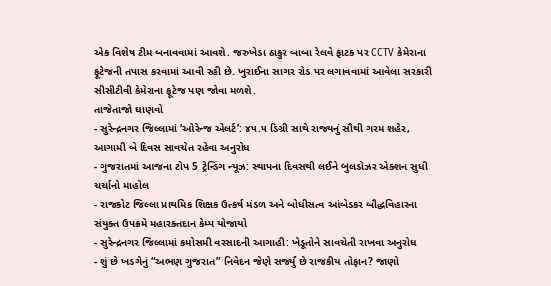એક વિશેષ ટીમ બનાવવામાં આવશે. જરુખેડા ઠાકુર બાબા રેલવે ફાટક પર CCTV કેમેરાના ફૂટેજની તપાસ કરવામાં આવી રહી છે. ખુરાઈના સાગર રોડ પર લગાવવામાં આવેલા સરકારી સીસીટીવી કેમેરાના ફૂટેજ પણ જોવા મળશે.
તાજેતાજો ઘાણવો
- સુરેન્દ્રનગર જિલ્લામાં ‘ઓરેન્જ એલર્ટ’: ૪૫.૫ ડિગ્રી સાથે રાજ્યનું સૌથી ગરમ શહેર, આગામી બે દિવસ સાવચેત રહેવા અનુરોધ
- ગુજરાતમાં આજના ટોપ 5 ટ્રેન્ડિંગ ન્યૂઝ: સ્થાપના દિવસથી લઈને બુલડોઝર એક્શન સુધી ચર્ચાનો માહોલ
- રાજકોટ જિલ્લા પ્રાથમિક શિક્ષક ઉત્કર્ષ મંડળ અને બોધીસત્વ આંબેડકર બૌદ્ધવિહારના સંયુક્ત ઉપક્રમે મહારક્તદાન કેમ્પ યોજાયો
- સુરેન્દ્રનગર જિલ્લામાં કમોસમી વરસાદની આગાહી: ખેડૂતોને સાવચેતી રાખવા અનુરોધ
- શું છે ખડગેનું “અભણ ગુજરાત” નિવેદન જેણે સર્જ્યું છે રાજકીય તોફાન? જાણો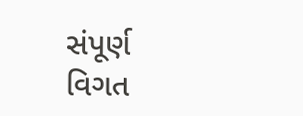સંપૂર્ણ વિગત